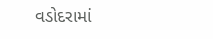વડોદરામાં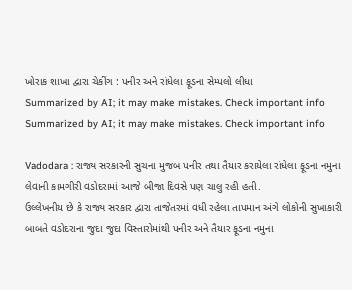ખોરાક શાખા દ્વારા ચેકીંગ : પનીર અને રાંધેલા ફૂડના સેમ્પલો લીધા
Summarized by AI; it may make mistakes. Check important info
Summarized by AI; it may make mistakes. Check important info

Vadodara : રાજ્ય સરકારની સુચના મુજબ પનીર તથા તૈયાર કરાયેલા રાંધેલા ફૂડના નમુના લેવાની કામગીરી વડોદરામાં આજે બીજા દિવસે પણ ચાલુ રહી હતી.
ઉલ્લેખનીય છે કે રાજ્ય સરકાર દ્વારા તાજેતરમાં વધી રહેલા તાપમાન અંગે લોકોની સુખાકારી બાબતે વડોદરાના જુદા જુદા વિસ્તારોમાંથી પનીર અને તૈયાર ફૂડના નમુના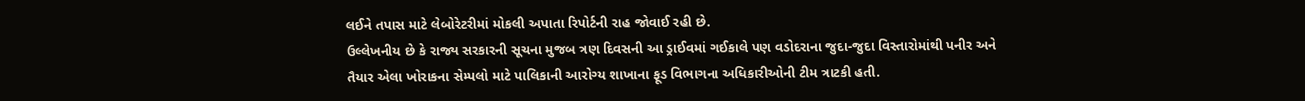લઈને તપાસ માટે લેબોરેટરીમાં મોકલી અપાતા રિપોર્ટની રાહ જોવાઈ રહી છે.
ઉલ્લેખનીય છે કે રાજ્ય સરકારની સૂચના મુજબ ત્રણ દિવસની આ ડ્રાઈવમાં ગઈકાલે પણ વડોદરાના જુદા-જુદા વિસ્તારોમાંથી પનીર અને તૈયાર એલા ખોરાકના સેમ્પલો માટે પાલિકાની આરોગ્ય શાખાના ફૂડ વિભાગના અધિકારીઓની ટીમ ત્રાટકી હતી.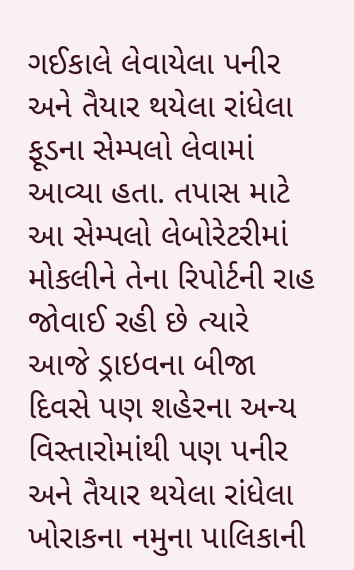ગઈકાલે લેવાયેલા પનીર અને તૈયાર થયેલા રાંધેલા ફૂડના સેમ્પલો લેવામાં આવ્યા હતા. તપાસ માટે આ સેમ્પલો લેબોરેટરીમાં મોકલીને તેના રિપોર્ટની રાહ જોવાઈ રહી છે ત્યારે આજે ડ્રાઇવના બીજા દિવસે પણ શહેરના અન્ય વિસ્તારોમાંથી પણ પનીર અને તૈયાર થયેલા રાંધેલા ખોરાકના નમુના પાલિકાની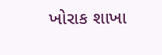ખોરાક શાખા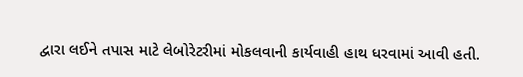દ્વારા લઈને તપાસ માટે લેબોરેટરીમાં મોકલવાની કાર્યવાહી હાથ ધરવામાં આવી હતી.